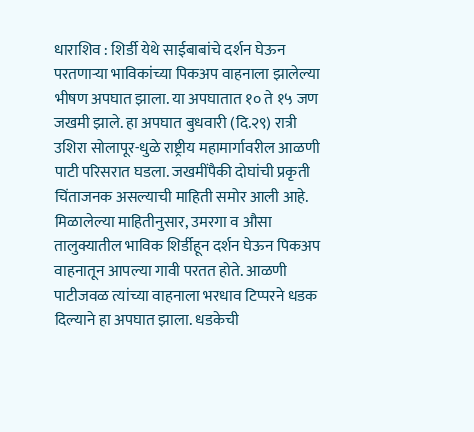धाराशिव : शिर्डी येथे साईबाबांचे दर्शन घेऊन परतणाऱ्या भाविकांच्या पिकअप वाहनाला झालेल्या भीषण अपघात झाला. या अपघातात १० ते १५ जण जखमी झाले. हा अपघात बुधवारी (दि.२९) रात्री उशिरा सोलापूर-धुळे राष्ट्रीय महामार्गावरील आळणी पाटी परिसरात घडला. जखमींपैकी दोघांची प्रकृती चिंताजनक असल्याची माहिती समोर आली आहे.
मिळालेल्या माहितीनुसार, उमरगा व औसा तालुक्यातील भाविक शिर्डीहून दर्शन घेऊन पिकअप वाहनातून आपल्या गावी परतत होते. आळणी पाटीजवळ त्यांच्या वाहनाला भरधाव टिप्परने धडक दिल्याने हा अपघात झाला. धडकेची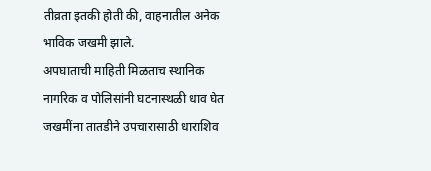तीव्रता इतकी होती की, वाहनातील अनेक भाविक जखमी झाले.
अपघाताची माहिती मिळताच स्थानिक नागरिक व पोलिसांनी घटनास्थळी धाव घेत जखमींना तातडीने उपचारासाठी धाराशिव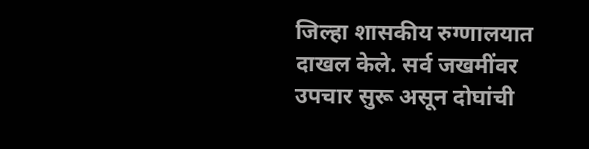जिल्हा शासकीय रुग्णालयात दाखल केले. सर्व जखमींवर उपचार सुरू असून दोघांची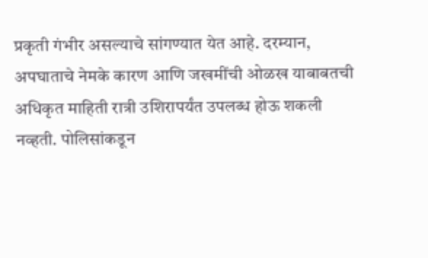प्रकृती गंभीर असल्याचे सांगण्यात येत आहे. दरम्यान, अपघाताचे नेमके कारण आणि जखमींची ओळख याबाबतची अधिकृत माहिती रात्री उशिरापर्यंत उपलब्ध होऊ शकली नव्हती. पोलिसांकडून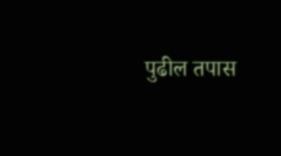पुढील तपास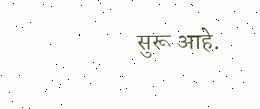सुरू आहे.